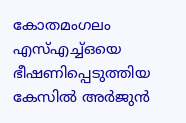കോതമംഗലം എസ്എച്ച്ഒയെ ഭീഷണിപ്പെടുത്തിയ കേസില്‍ അര്‍ജുന്‍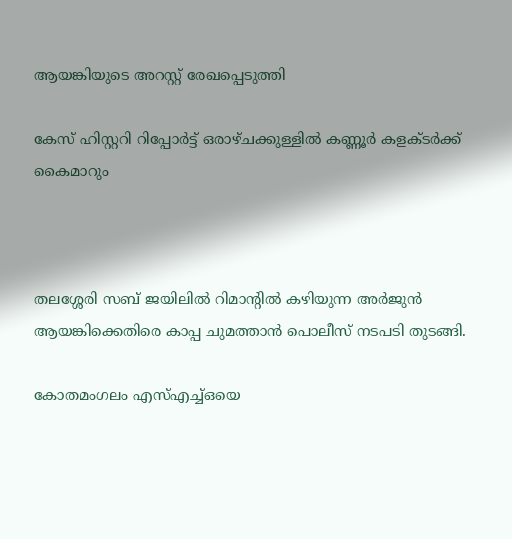ആയങ്കിയുടെ അറസ്റ്റ് രേഖപ്പെടുത്തി

കേസ് ഹിസ്റ്ററി റിപ്പോര്‍ട്ട് ഒരാഴ്ചക്കുള്ളില്‍ കണ്ണൂര്‍ കളക്ടര്‍ക്ക് കൈമാറും



തലശ്ശേരി സബ് ജയിലില്‍ റിമാന്റില്‍ കഴിയുന്ന അര്‍ജുന്‍ ആയങ്കിക്കെതിരെ കാപ്പ ചുമത്താന്‍ പൊലീസ് നടപടി തുടങ്ങി.

കോതമംഗലം എസ്എച്ച്ഒയെ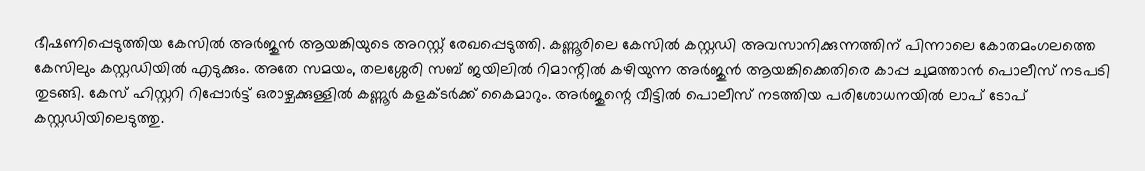ഭീഷണിപ്പെടുത്തിയ കേസില്‍ അര്‍ജുന്‍ ആയങ്കിയുടെ അറസ്റ്റ് രേഖപ്പെടുത്തി. കണ്ണൂരിലെ കേസില്‍ കസ്റ്റഡി അവസാനിക്കുന്നത്തിന് പിന്നാലെ കോതമംഗലത്തെ കേസിലും കസ്റ്റഡിയില്‍ എടുക്കും. അതേ സമയം, തലശ്ശേരി സബ് ജയിലില്‍ റിമാന്റില്‍ കഴിയുന്ന അര്‍ജുന്‍ ആയങ്കിക്കെതിരെ കാപ്പ ചുമത്താന്‍ പൊലീസ് നടപടി തുടങ്ങി. കേസ് ഹിസ്റ്ററി റിപ്പോര്‍ട്ട് ഒരാഴ്ചക്കുള്ളില്‍ കണ്ണൂര്‍ കളക്ടര്‍ക്ക് കൈമാറും. അര്‍ജുന്റെ വീട്ടില്‍ പൊലീസ് നടത്തിയ പരിശോധനയില്‍ ലാപ് ടോപ് കസ്റ്റഡിയിലെടുത്തു.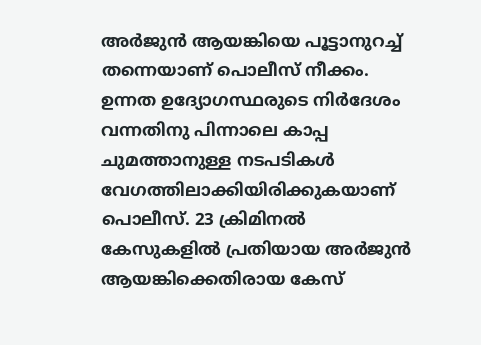അര്‍ജുന്‍ ആയങ്കിയെ പൂട്ടാനുറച്ച് തന്നെയാണ് പൊലീസ് നീക്കം. ഉന്നത ഉദ്യോഗസ്ഥരുടെ നിര്‍ദേശം വന്നതിനു പിന്നാലെ കാപ്പ ചുമത്താനുള്ള നടപടികള്‍ വേഗത്തിലാക്കിയിരിക്കുകയാണ് പൊലീസ്. 23 ക്രിമിനല്‍ കേസുകളില്‍ പ്രതിയായ അര്‍ജുന്‍ ആയങ്കിക്കെതിരായ കേസ്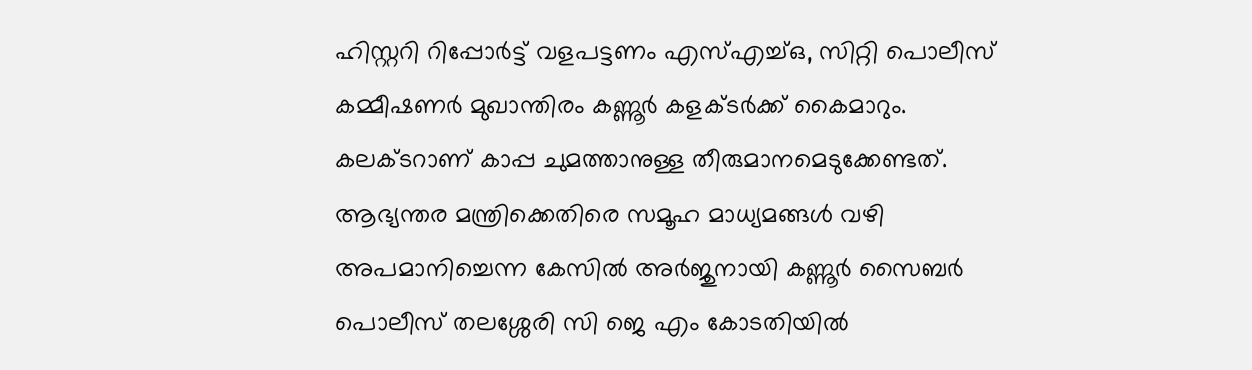ഹിസ്റ്ററി റിപ്പോര്‍ട്ട് വളപട്ടണം എസ്എച്ച്ഒ, സിറ്റി പൊലീസ് കമ്മീഷണര്‍ മുഖാന്തിരം കണ്ണൂര്‍ കളക്ടര്‍ക്ക് കൈമാറും. കലക്ടറാണ് കാപ്പ ചുമത്താനുള്ള തീരുമാനമെടുക്കേണ്ടത്. ആഭ്യന്തര മന്ത്രിക്കെതിരെ സമൂഹ മാധ്യമങ്ങള്‍ വഴി അപമാനിച്ചെന്ന കേസില്‍ അര്‍ജുനായി കണ്ണൂര്‍ സൈബര്‍ പൊലീസ് തലശ്ശേരി സി ജെ എം കോടതിയില്‍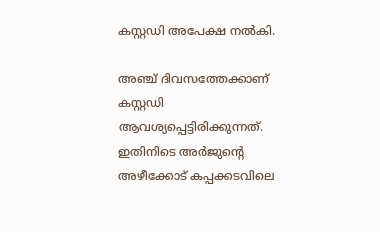കസ്റ്റഡി അപേക്ഷ നല്‍കി.

അഞ്ച് ദിവസത്തേക്കാണ് കസ്റ്റഡി ആവശ്യപ്പെട്ടിരിക്കുന്നത്. ഇതിനിടെ അര്‍ജുന്റെ അഴീക്കോട് കപ്പക്കടവിലെ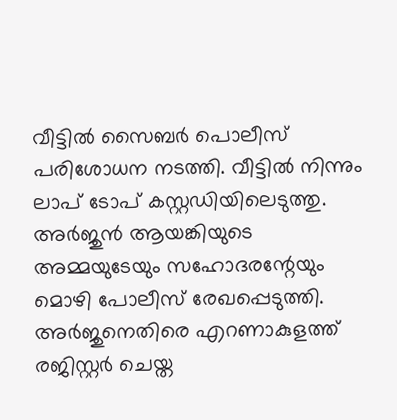വീട്ടില്‍ സൈബര്‍ പൊലീസ് പരിശോധന നടത്തി. വീട്ടില്‍ നിന്നും ലാപ് ടോപ് കസ്റ്റഡിയിലെടുത്തു. അര്‍ജുന്‍ ആയങ്കിയുടെ അമ്മയുടേയും സഹോദരന്റേയും മൊഴി പോലീസ് രേഖപ്പെടുത്തി. അര്‍ജുനെതിരെ എറണാകുളത്ത് രജിസ്റ്റര്‍ ചെയ്ത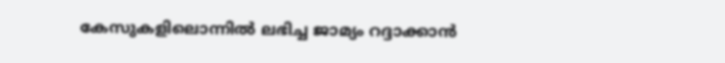കേസുകളിലൊന്നില്‍ ലഭിച്ച ജാമ്യം റദ്ദാക്കാന്‍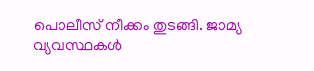പൊലീസ് നീക്കം തുടങ്ങി. ജാമ്യ വ്യവസ്ഥകള്‍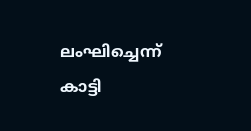ലംഘിച്ചെന്ന് കാട്ടി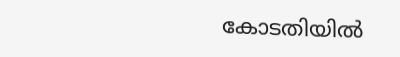കോടതിയില്‍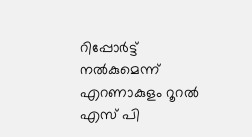റിപ്പോര്‍ട്ട് നല്‍കുമെന്ന് എറണാകുളം റൂറല്‍ എസ് പി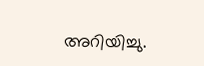അറിയിച്ചു.